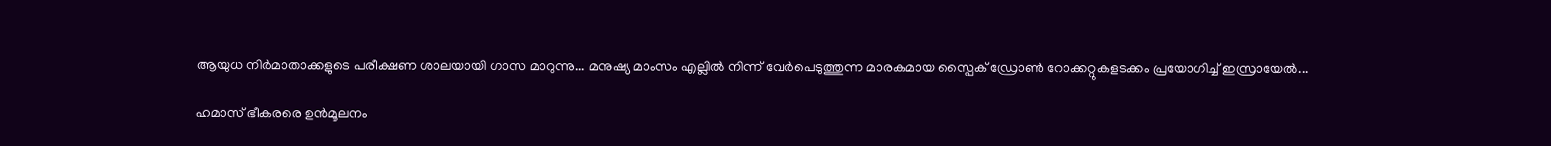ആയുധ നിർമാതാക്കളുടെ പരീക്ഷണ ശാലയായി ഗാസ മാറുന്നു... മനുഷ്യ മാംസം എല്ലിൽ നിന്ന് വേർപെടുത്തുന്ന മാരകമായ സ്പൈക് ഡ്രോൺ റോക്കറ്റുകളടക്കം പ്രയോഗിച്ച് ഇസ്രായേൽ...

ഹമാസ് ഭീകരരെ ഉൻമൂലനം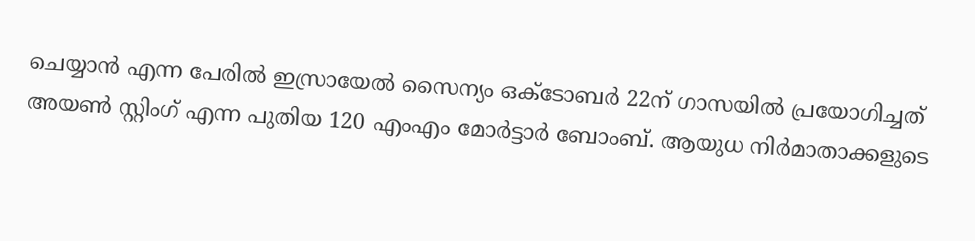ചെയ്യാൻ എന്ന പേരിൽ ഇസ്രായേൽ സൈന്യം ഒക്ടോബർ 22ന് ഗാസയിൽ പ്രയോഗിച്ചത് അയൺ സ്റ്റിംഗ് എന്ന പുതിയ 120 എംഎം മോർട്ടാർ ബോംബ്. ആയുധ നിർമാതാക്കളുടെ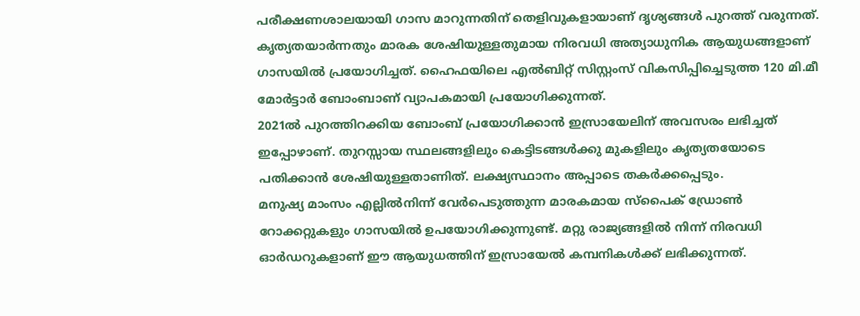പരീക്ഷണശാലയായി ഗാസ മാറുന്നതിന് തെളിവുകളായാണ് ദൃശ്യങ്ങൾ പുറത്ത് വരുന്നത്. കൃത്യതയാർന്നതും മാരക ശേഷിയുള്ളതുമായ നിരവധി അത്യാധുനിക ആയുധങ്ങളാണ് ഗാസയിൽ പ്രയോഗിച്ചത്. ഹൈഫയിലെ എൽബിറ്റ് സിസ്റ്റംസ് വികസിപ്പിച്ചെടുത്ത 120 മി.മീ മോർട്ടാർ ബോംബാണ് വ്യാപകമായി പ്രയോഗിക്കുന്നത്.
2021ൽ പുറത്തിറക്കിയ ബോംബ് പ്രയോഗിക്കാൻ ഇസ്രായേലിന് അവസരം ലഭിച്ചത് ഇപ്പോഴാണ്. തുറസ്സായ സ്ഥലങ്ങളിലും കെട്ടിടങ്ങൾക്കു മുകളിലും കൃത്യതയോടെ പതിക്കാൻ ശേഷിയുള്ളതാണിത്. ലക്ഷ്യസ്ഥാനം അപ്പാടെ തകർക്കപ്പെടും.
മനുഷ്യ മാംസം എല്ലിൽനിന്ന് വേർപെടുത്തുന്ന മാരകമായ സ്പൈക് ഡ്രോൺ റോക്കറ്റുകളും ഗാസയിൽ ഉപയോഗിക്കുന്നുണ്ട്. മറ്റു രാജ്യങ്ങളിൽ നിന്ന് നിരവധി ഓർഡറുകളാണ് ഈ ആയുധത്തിന് ഇസ്രായേൽ കമ്പനികൾക്ക് ലഭിക്കുന്നത്.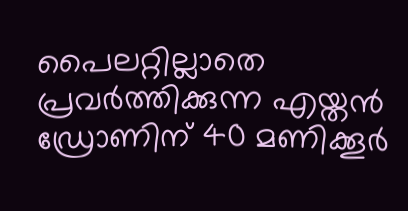പൈലറ്റില്ലാതെ പ്രവർത്തിക്കുന്ന എയ്തൻ ഡ്രോണിന് 40 മണിക്കൂർ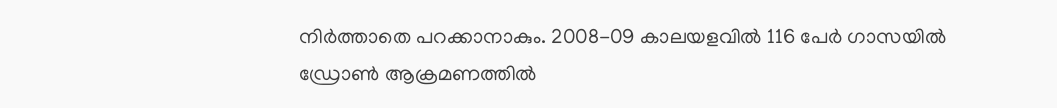നിർത്താതെ പറക്കാനാകും. 2008-09 കാലയളവിൽ 116 പേർ ഗാസയിൽ ഡ്രോൺ ആക്രമണത്തിൽ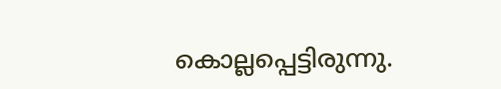കൊല്ലപ്പെട്ടിരുന്നു.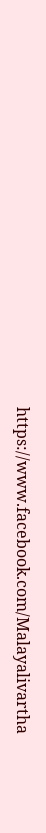https://www.facebook.com/Malayalivartha